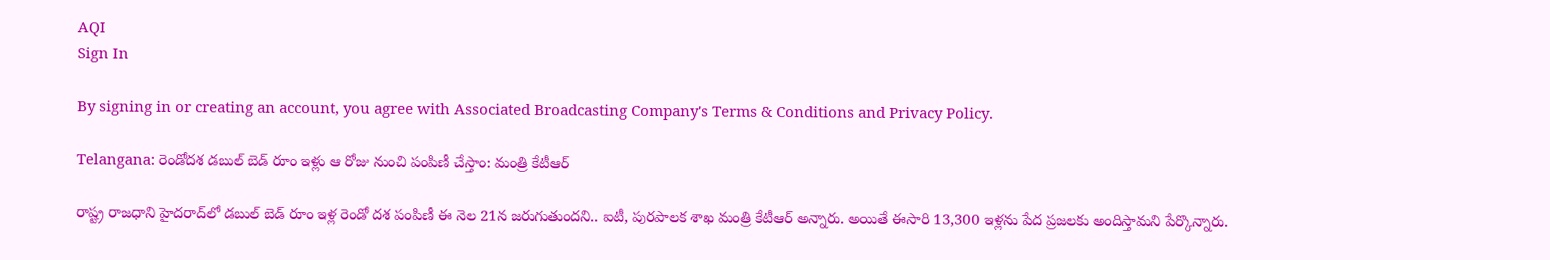AQI
Sign In

By signing in or creating an account, you agree with Associated Broadcasting Company's Terms & Conditions and Privacy Policy.

Telangana: రెండోదశ డబుల్ బెడ్ రూం ఇళ్లు ఆ రోజు నుంచి పంపిణీ చేస్తాం: మంత్రి కేటీఆర్

రాష్ట్ర రాజధాని హైదరాద్‌లో డబుల్ బెడ్ రూం ఇళ్ల రెండో దశ పంపిణీ ఈ నెల 21న జరుగుతుందని.. ఐటీ, పురపాలక శాఖ మంత్రి కేటీఆర్ అన్నారు. అయితే ఈసారి 13,300 ఇళ్లను పేద ప్రజలకు అందిస్తామని పేర్కొన్నారు.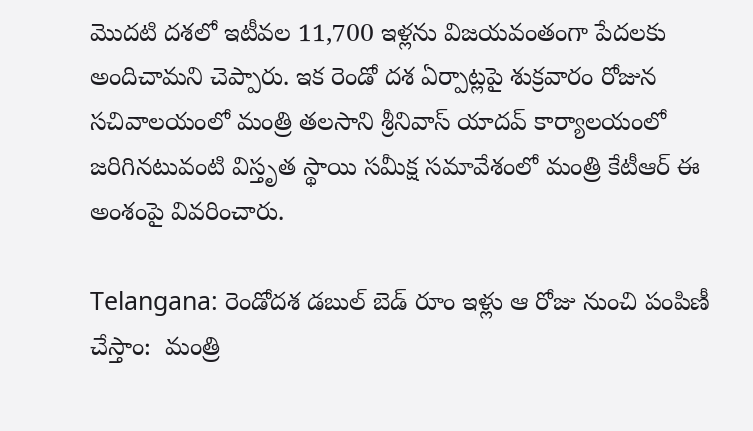మొదటి దశలో ఇటీవల 11,700 ఇళ్లను విజయవంతంగా పేదలకు అందిచామని చెప్పారు. ఇక రెండో దశ ఏర్పాట్లపై శుక్రవారం రోజున సచివాలయంలో మంత్రి తలసాని శ్రీనివాస్ యాదవ్ కార్యాలయంలో జరిగినటువంటి విస్తృత స్థాయి సమీక్ష సమావేశంలో మంత్రి కేటీఆర్ ఈ అంశంపై వివరించారు.

Telangana: రెండోదశ డబుల్ బెడ్ రూం ఇళ్లు ఆ రోజు నుంచి పంపిణీ చేస్తాం:  మంత్రి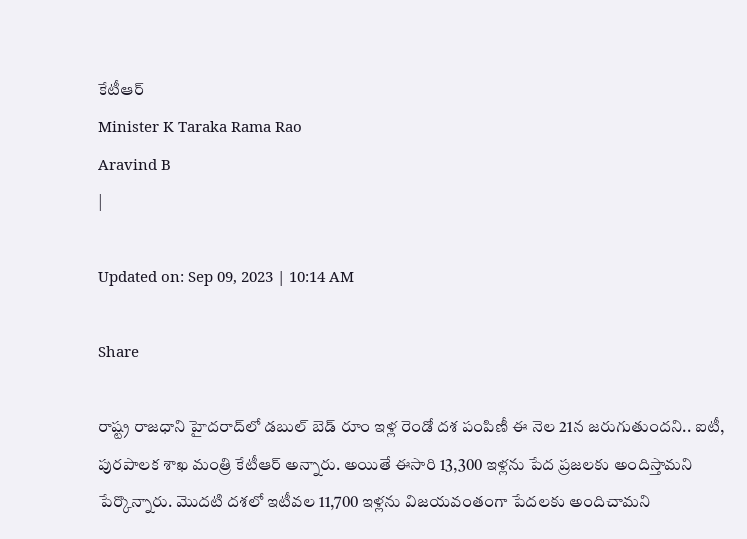కేటీఆర్
Minister K Taraka Rama Rao
Aravind B
|

Updated on: Sep 09, 2023 | 10:14 AM

Share

రాష్ట్ర రాజధాని హైదరాద్‌లో డబుల్ బెడ్ రూం ఇళ్ల రెండో దశ పంపిణీ ఈ నెల 21న జరుగుతుందని.. ఐటీ, పురపాలక శాఖ మంత్రి కేటీఆర్ అన్నారు. అయితే ఈసారి 13,300 ఇళ్లను పేద ప్రజలకు అందిస్తామని పేర్కొన్నారు. మొదటి దశలో ఇటీవల 11,700 ఇళ్లను విజయవంతంగా పేదలకు అందిచామని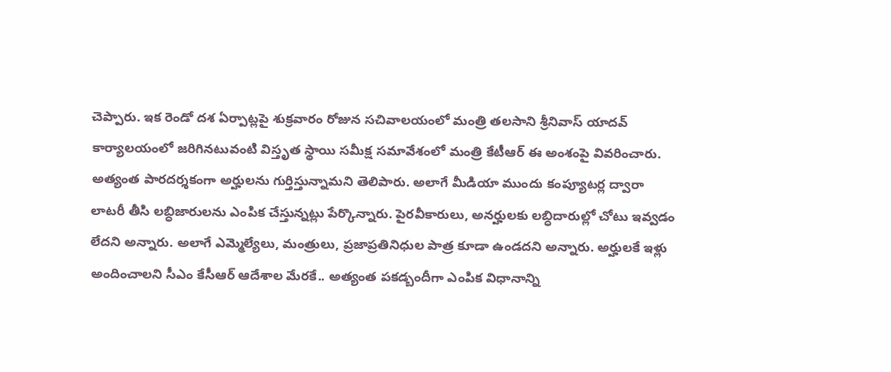చెప్పారు. ఇక రెండో దశ ఏర్పాట్లపై శుక్రవారం రోజున సచివాలయంలో మంత్రి తలసాని శ్రీనివాస్ యాదవ్ కార్యాలయంలో జరిగినటువంటి విస్తృత స్థాయి సమీక్ష సమావేశంలో మంత్రి కేటీఆర్ ఈ అంశంపై వివరించారు. అత్యంత పారదర్శకంగా అర్హులను గుర్తిస్తున్నామని తెలిపారు. అలాగే మీడియా ముందు కంప్యూటర్ల ద్వారా లాటరీ తీసి లబ్ధిజారులను ఎంపిక చేస్తున్నట్లు పేర్కొన్నారు. పైరవీకారులు, అనర్హులకు లబ్ధిదారుల్లో చోటు ఇవ్వడం లేదని అన్నారు. అలాగే ఎమ్మెల్యేలు, మంత్రులు, ప్రజాప్రతినిధుల పాత్ర కూడా ఉండదని అన్నారు. అర్హులకే ఇళ్లు అందించాలని సీఎం కేసీఆర్ ఆదేశాల మేరకే.. అత్యంత పకడ్బందీగా ఎంపిక విధానాన్ని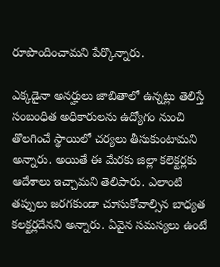రూపొందించామని పేర్కొన్నారు.

ఎక్కడైనా అనర్హులు జాబితాలో ఉన్నట్లు తెలిస్తే సంబంధిత అధికారులను ఉద్యోగం నుంచి తొలగించే స్థాయిలో చర్యలు తీసుకుంటామని అన్నారు. అయితే ఈ మేరకు జిల్లా కలెక్టర్లకు ఆదేశాలు ఇచ్చామని తెలిపారు. ఎలాంటి తప్పులు జరగకుండా చూసుకోవాల్సిన బాధ్యత కలక్టర్లదేనని అన్నారు. ఏవైన సమస్యలు ఉంటే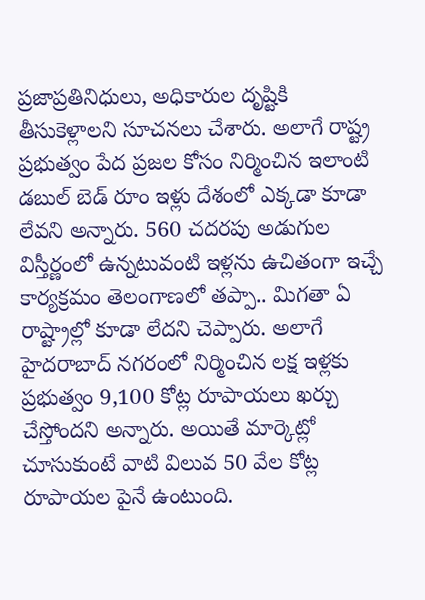ప్రజాప్రతినిధులు, అధికారుల దృష్టికి తీసుకెళ్లాలని సూచనలు చేశారు. అలాగే రాష్ట్ర ప్రభుత్వం పేద ప్రజల కోసం నిర్మించిన ఇలాంటి డబుల్ బెడ్ రూం ఇళ్లు దేశంలో ఎక్కడా కూడా లేవని అన్నారు. 560 చదరపు అడుగుల విస్తీర్ణంలో ఉన్నటువంటి ఇళ్లను ఉచితంగా ఇచ్చే కార్యక్రమం తెలంగాణలో తప్పా.. మిగతా ఏ రాష్ట్రాల్లో కూడా లేదని చెప్పారు. అలాగే హైదరాబాద్ నగరంలో నిర్మించిన లక్ష ఇళ్లకు ప్రభుత్వం 9,100 కోట్ల రూపాయలు ఖర్చు చేస్తోందని అన్నారు. అయితే మార్కెట్లో చూసుకుంటే వాటి విలువ 50 వేల కోట్ల రూపాయల పైనే ఉంటుంది.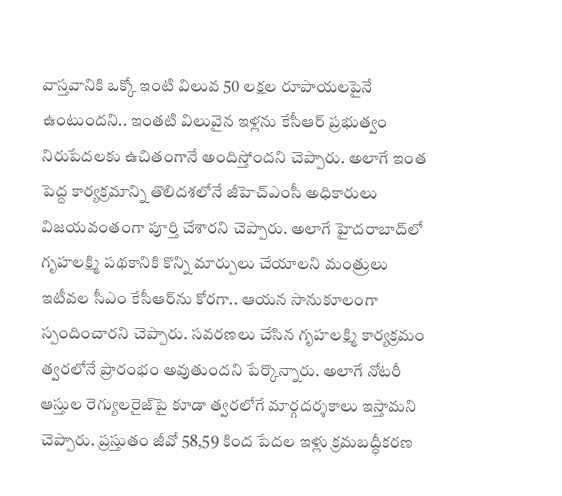వాస్తవానికి ఒక్కో ఇంటి విలువ 50 లక్షల రూపాయలపైనే ఉంటుందని.. ఇంతటి విలువైన ఇళ్లను కేసీఆర్ ప్రభుత్వం నిరుపేదలకు ఉచితంగానే అందిస్తోందని చెప్పారు. అలాగే ఇంత పెద్ద కార్యక్రమాన్ని తొలిదశలోనే జీహెచ్‌ఎంసీ అధికారులు విజయవంతంగా పూర్తి చేశారని చెప్పారు. అలాగే హైదరాబాద్‌లో గృహలక్ష్మి పథకానికి కొన్ని మార్పులు చేయాలని మంత్రులు ఇటీవల సీఎం కేసీఆర్‌ను కోరగా.. ఆయన సానుకూలంగా స్పందించారని చెప్పారు. సవరణలు చేసిన గృహలక్ష్మి కార్యక్రమం త్వరలోనే ప్రారంభం అవుతుందని పేర్కొన్నారు. అలాగే నోటరీ ఆస్తుల రెగ్యులరైజ్‌పై కూడా త్వరలోగే మార్గదర్శకాలు ఇస్తామని చెప్పారు. ప్రస్తుతం జీవో 58,59 కింద పేదల ఇళ్లు క్రమబద్ధీకరణ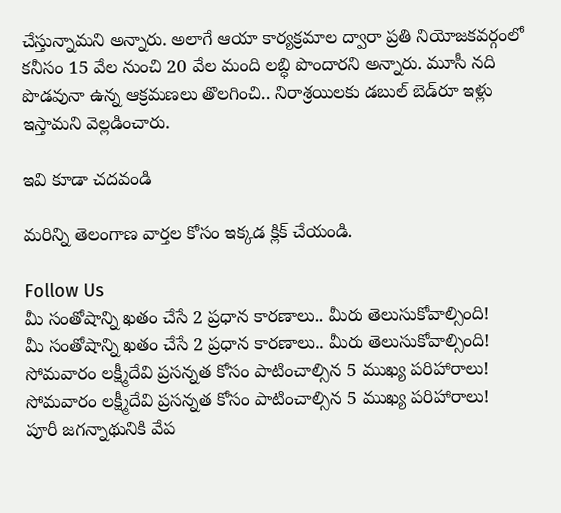చేస్తున్నామని అన్నారు. అలాగే ఆయా కార్యక్రమాల ద్వారా ప్రతి నియోజకవర్గంలో కనీసం 15 వేల నుంచి 20 వేల మంది లబ్ధి పొందారని అన్నారు. మూసీ నది పొడవునా ఉన్న ఆక్రమణలు తొలగించి.. నిరాశ్రయిలకు డబుల్ బెడ్‌రూ ఇళ్లు ఇస్తామని వెల్లడించారు.

ఇవి కూడా చదవండి

మరిన్ని తెలంగాణ వార్తల కోసం ఇక్కడ క్లిక్ చేయండి.

Follow Us
మీ సంతోషాన్ని ఖతం చేసే 2 ప్రధాన కారణాలు.. మీరు తెలుసుకోవాల్సింది!
మీ సంతోషాన్ని ఖతం చేసే 2 ప్రధాన కారణాలు.. మీరు తెలుసుకోవాల్సింది!
సోమవారం లక్ష్మీదేవి ప్రసన్నత కోసం పాటించాల్సిన 5 ముఖ్య పరిహారాలు!
సోమవారం లక్ష్మీదేవి ప్రసన్నత కోసం పాటించాల్సిన 5 ముఖ్య పరిహారాలు!
పూరీ జగన్నాథునికి వేప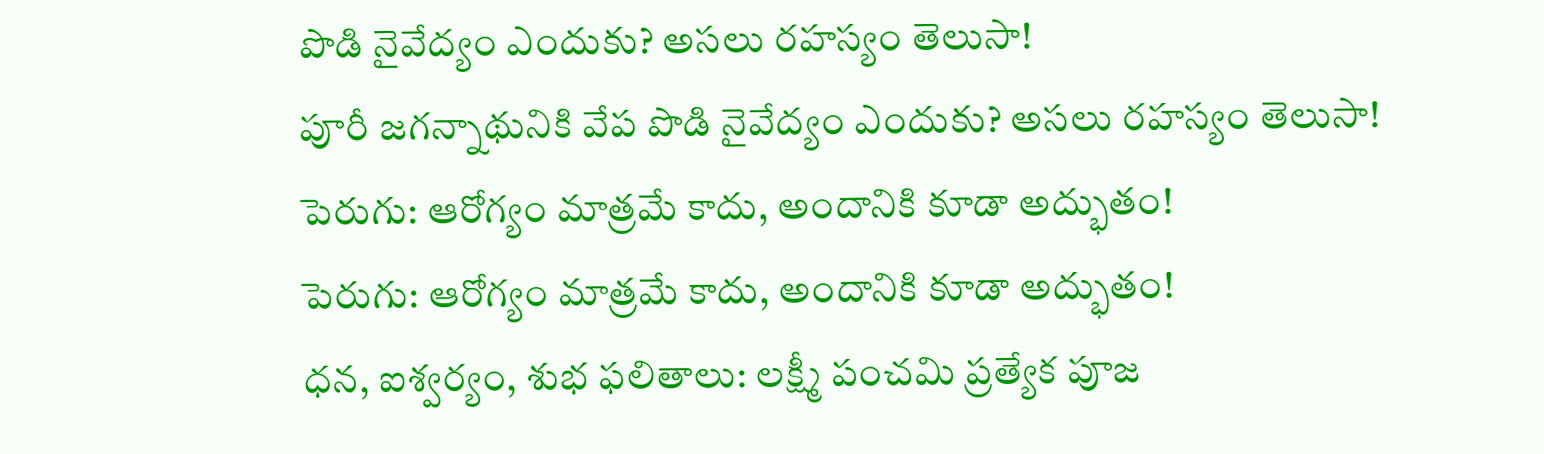పొడి నైవేద్యం ఎందుకు? అసలు రహస్యం తెలుసా!
పూరీ జగన్నాథునికి వేప పొడి నైవేద్యం ఎందుకు? అసలు రహస్యం తెలుసా!
పెరుగు: ఆరోగ్యం మాత్రమే కాదు, అందానికి కూడా అద్భుతం!
పెరుగు: ఆరోగ్యం మాత్రమే కాదు, అందానికి కూడా అద్భుతం!
ధన, ఐశ్వర్యం, శుభ ఫలితాలు: లక్ష్మీ పంచమి ప్రత్యేక పూజ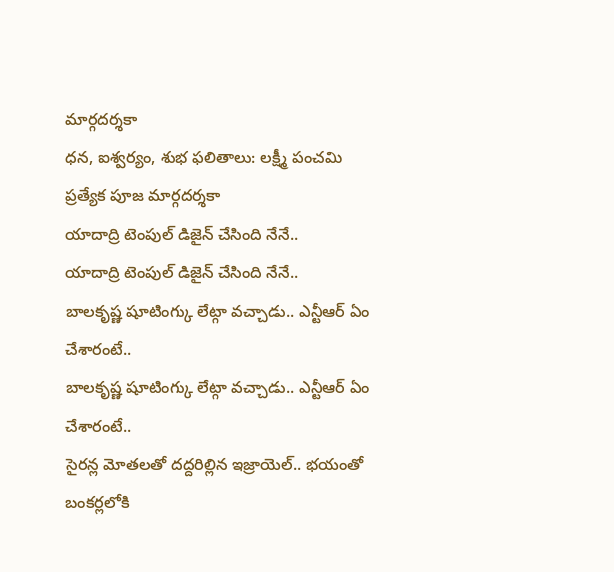మార్గదర్శకా
ధన, ఐశ్వర్యం, శుభ ఫలితాలు: లక్ష్మీ పంచమి ప్రత్యేక పూజ మార్గదర్శకా
యాదాద్రి టెంపుల్ డిజైన్ చేసింది నేనే..
యాదాద్రి టెంపుల్ డిజైన్ చేసింది నేనే..
బాలకృష్ణ షూటింగ్కు లేట్గా వచ్చాడు.. ఎన్టీఆర్ ఏం చేశారంటే..
బాలకృష్ణ షూటింగ్కు లేట్గా వచ్చాడు.. ఎన్టీఆర్ ఏం చేశారంటే..
సైరన్ల మోతలతో దద్దరిల్లిన ఇజ్రాయెల్.. భయంతో బంకర్లలోకి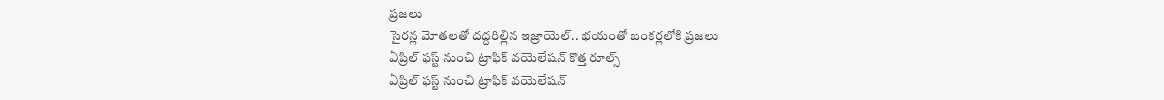ప్రజలు
సైరన్ల మోతలతో దద్దరిల్లిన ఇజ్రాయెల్.. భయంతో బంకర్లలోకి ప్రజలు
ఏప్రిల్ ఫస్ట్ నుంచి ట్రాఫిక్ వయెలేషన్ కొత్త రూల్స్
ఏప్రిల్ ఫస్ట్ నుంచి ట్రాఫిక్ వయెలేషన్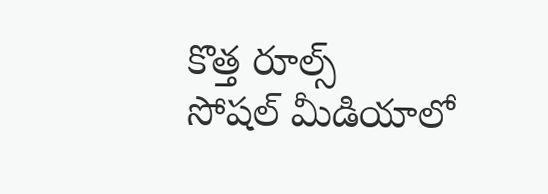కొత్త రూల్స్
సోషల్ మీడియాలో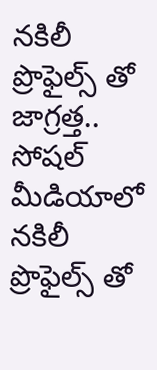నకిలీ ప్రొఫైల్స్ తో జాగ్రత్త..
సోషల్ మీడియాలో నకిలీ ప్రొఫైల్స్ తో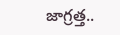జాగ్రత్త..